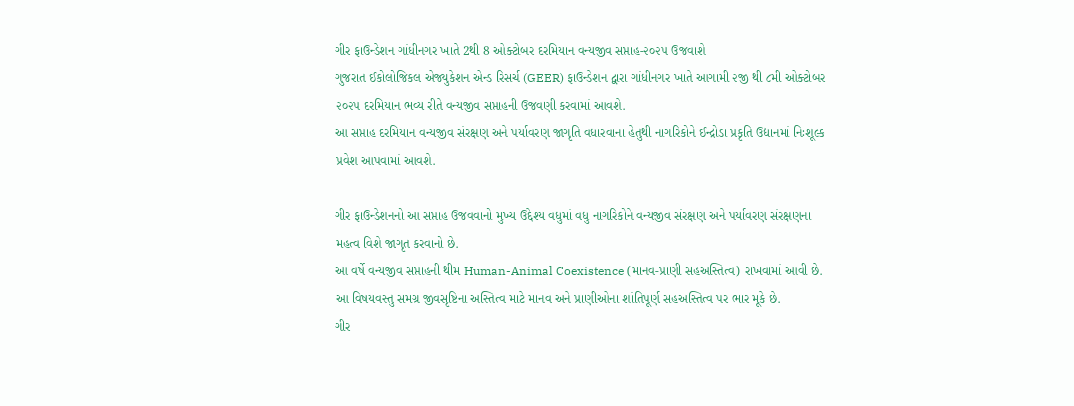ગીર ફાઉન્ડેશન ગાંધીનગર ખાતે 2થી 8 ઓક્ટોબર દરમિયાન વન્યજીવ સપ્તાહ-૨૦૨૫ ઉજવાશે
ગુજરાત ઈકોલોજિકલ એજ્યુકેશન એન્ડ રિસર્ચ (GEER) ફાઉન્ડેશન દ્વારા ગાંધીનગર ખાતે આગામી ૨જી થી ૮મી ઓક્ટોબર ૨૦૨૫ દરમિયાન ભવ્ય રીતે વન્યજીવ સપ્તાહની ઉજવણી કરવામાં આવશે.
આ સપ્તાહ દરમિયાન વન્યજીવ સંરક્ષણ અને પર્યાવરણ જાગૃતિ વધારવાના હેતુથી નાગરિકોને ઈન્દ્રોડા પ્રકૃતિ ઉદ્યાનમાં નિઃશૂલ્ક પ્રવેશ આપવામાં આવશે.

ગીર ફાઉન્ડેશનનો આ સપ્તાહ ઉજવવાનો મુખ્ય ઉદ્દેશ્ય વધુમાં વધુ નાગરિકોને વન્યજીવ સંરક્ષણ અને પર્યાવરણ સંરક્ષણના મહત્વ વિશે જાગૃત કરવાનો છે.
આ વર્ષે વન્યજીવ સપ્તાહની થીમ Human-Animal Coexistence (માનવ-પ્રાણી સહઅસ્તિત્વ) રાખવામાં આવી છે. આ વિષયવસ્તુ સમગ્ર જીવસૃષ્ટિના અસ્તિત્વ માટે માનવ અને પ્રાણીઓના શાંતિપૂર્ણ સહઅસ્તિત્વ પર ભાર મૂકે છે.
ગીર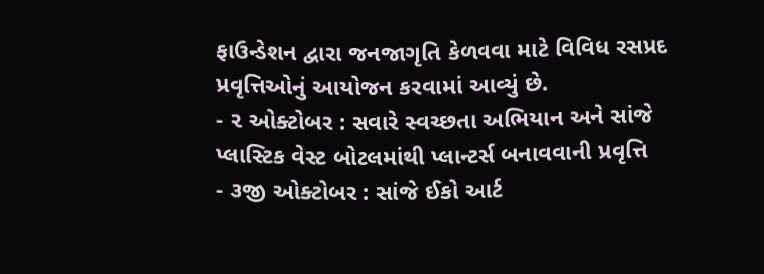ફાઉન્ડેશન દ્વારા જનજાગૃતિ કેળવવા માટે વિવિધ રસપ્રદ પ્રવૃત્તિઓનું આયોજન કરવામાં આવ્યું છે.
- ૨ ઓક્ટોબર : સવારે સ્વચ્છતા અભિયાન અને સાંજે પ્લાસ્ટિક વેસ્ટ બોટલમાંથી પ્લાન્ટર્સ બનાવવાની પ્રવૃત્તિ
- ૩જી ઓક્ટોબર : સાંજે ઈકો આર્ટ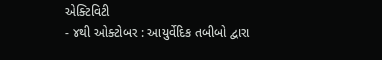એક્ટિવિટી
- ૪થી ઓક્ટોબર : આયુર્વેદિક તબીબો દ્વારા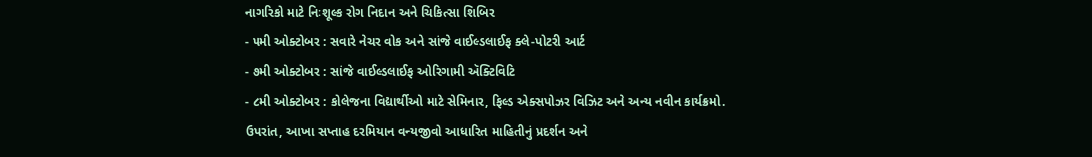નાગરિકો માટે નિઃશૂલ્ક રોગ નિદાન અને ચિકિત્સા શિબિર
- ૫મી ઓક્ટોબર : સવારે નેચર વોક અને સાંજે વાઈલ્ડલાઈફ ક્લે-પોટરી આર્ટ
- ૭મી ઓક્ટોબર : સાંજે વાઈલ્ડલાઈફ ઓરિગામી ઍક્ટિવિટિ
- ૮મી ઓક્ટોબર : કોલેજના વિદ્યાર્થીઓ માટે સેમિનાર, ફિલ્ડ એક્સપોઝર વિઝિટ અને અન્ય નવીન કાર્યક્રમો.
ઉપરાંત, આખા સપ્તાહ દરમિયાન વન્યજીવો આધારિત માહિતીનું પ્રદર્શન અને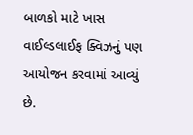બાળકો માટે ખાસ વાઈલ્ડલાઈફ ક્વિઝનું પણ આયોજન કરવામાં આવ્યું છે.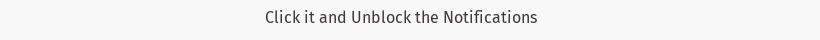Click it and Unblock the Notifications